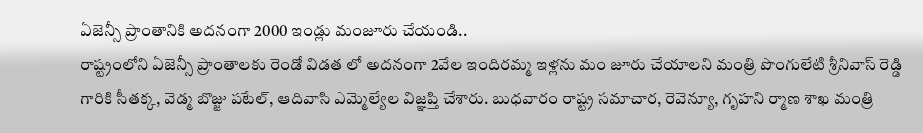ఏజెన్సీ ప్రాంతానికి అదనంగా 2000 ఇండ్లు మంజూరు చేయండి..
రాష్ట్రంలోని ఏజెన్సీ ప్రాంతాలకు రెండో విడత లో అదనంగా 2వేల ఇందిరమ్మ ఇళ్లను మం జూరు చేయాలని మంత్రి పొంగులేటి శ్రీనివాస్ రెడ్డి గారికి సీతక్క, వెడ్మ బొజ్జు పటేల్, ఆదివాసి ఎమ్మెల్యేల విజ్ఞప్తి చేశారు. బుధవారం రాష్ట్ర సమాచార, రెవెన్యూ, గృహని ర్మాణ శాఖ మంత్రి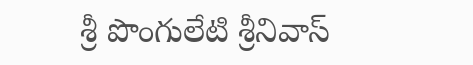శ్రీ పొంగులేటి శ్రీనివాస్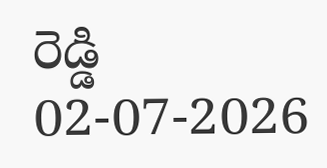రెడ్డి
02-07-2026